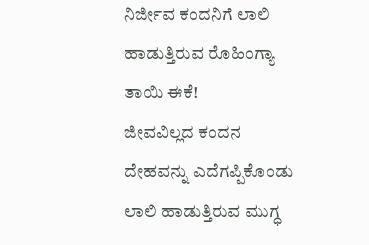ನಿರ್ಜೀವ ಕಂದನಿಗೆ ಲಾಲಿ ಹಾಡುತ್ತಿರುವ ರೊಹಿಂಗ್ಯಾ ತಾಯಿ ಈಕೆ!
ಜೀವವಿಲ್ಲದ ಕಂದನ ದೇಹವನ್ನು ಎದೆಗಪ್ಪಿಕೊಂಡು ಲಾಲಿ ಹಾಡುತ್ತಿರುವ ಮುಗ್ಧ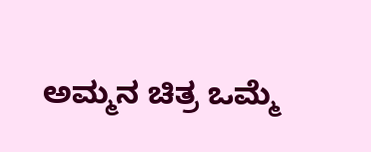ಅಮ್ಮನ ಚಿತ್ರ ಒಮ್ಮೆ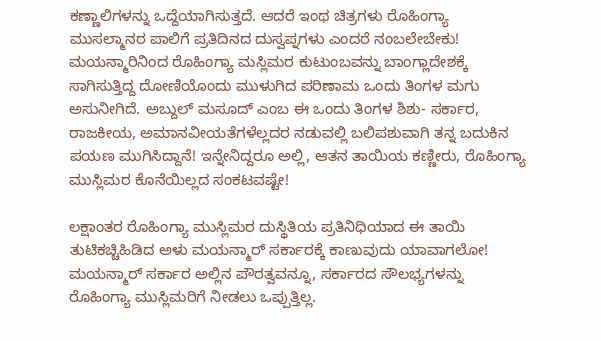ಕಣ್ಣಾಲಿಗಳನ್ನು ಒದ್ದೆಯಾಗಿಸುತ್ತದೆ. ಆದರೆ ಇಂಥ ಚಿತ್ರಗಳು ರೊಹಿಂಗ್ಯಾ ಮುಸಲ್ಮಾನರ ಪಾಲಿಗೆ ಪ್ರತಿದಿನದ ದುಸ್ವಪ್ನಗಳು ಎಂದರೆ ನಂಬಲೇಬೇಕು!
ಮಯನ್ಮಾರಿನಿಂದ ರೊಹಿಂಗ್ಯಾ ಮಸ್ಲಿಮರ ಕುಟುಂಬವನ್ನು ಬಾಂಗ್ಲಾದೇಶಕ್ಕೆ ಸಾಗಿಸುತ್ತಿದ್ದ ದೋಣಿಯೊಂದು ಮುಳುಗಿದ ಪರಿಣಾಮ ಒಂದು ತಿಂಗಳ ಮಗು ಅಸುನೀಗಿದೆ. ಅಬ್ದುಲ್ ಮಸೂದ್ ಎಂಬ ಈ ಒಂದು ತಿಂಗಳ ಶಿಶು- ಸರ್ಕಾರ, ರಾಜಕೀಯ, ಅಮಾನವೀಯತೆಗಳೆಲ್ಲದರ ನಡುವಲ್ಲಿ ಬಲಿಪಶುವಾಗಿ ತನ್ನ ಬದುಕಿನ ಪಯಣ ಮುಗಿಸಿದ್ದಾನೆ! ಇನ್ನೇನಿದ್ದರೂ ಅಲ್ಲಿ, ಆತನ ತಾಯಿಯ ಕಣ್ಣೀರು, ರೊಹಿಂಗ್ಯಾ ಮುಸ್ಲಿಮರ ಕೊನೆಯಿಲ್ಲದ ಸಂಕಟವಷ್ಟೇ!

ಲಕ್ಷಾಂತರ ರೊಹಿಂಗ್ಯಾ ಮುಸ್ಲಿಮರ ದುಸ್ಥಿತಿಯ ಪ್ರತಿನಿಧಿಯಾದ ಈ ತಾಯಿ ತುಟಿಕಚ್ಚಿಹಿಡಿದ ಅಳು ಮಯನ್ಮಾರ್ ಸರ್ಕಾರಕ್ಕೆ ಕಾಣುವುದು ಯಾವಾಗಲೋ! ಮಯನ್ಮಾರ್ ಸರ್ಕಾರ ಅಲ್ಲಿನ ಪೌರತ್ವವನ್ನೂ, ಸರ್ಕಾರದ ಸೌಲಭ್ಯಗಳನ್ನು ರೊಹಿಂಗ್ಯಾ ಮುಸ್ಲಿಮರಿಗೆ ನೀಡಲು ಒಪ್ಪುತ್ತಿಲ್ಲ.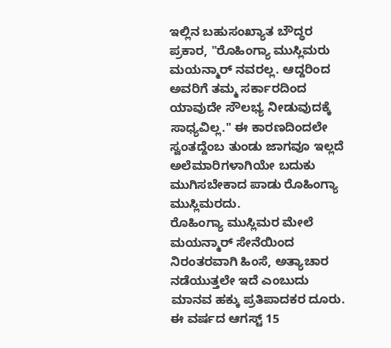ಇಲ್ಲಿನ ಬಹುಸಂಖ್ಯಾತ ಬೌದ್ಧರ ಪ್ರಕಾರ, "ರೊಹಿಂಗ್ಯಾ ಮುಸ್ಲಿಮರು ಮಯನ್ಮಾರ್ ನವರಲ್ಲ. ಆದ್ದರಿಂದ ಅವರಿಗೆ ತಮ್ಮ ಸರ್ಕಾರದಿಂದ ಯಾವುದೇ ಸೌಲಭ್ಯ ನೀಡುವುದಕ್ಕೆ ಸಾಧ್ಯವಿಲ್ಲ." ಈ ಕಾರಣದಿಂದಲೇ ಸ್ವಂತದ್ದೆಂಬ ತುಂಡು ಜಾಗವೂ ಇಲ್ಲದೆ ಅಲೆಮಾರಿಗಳಾಗಿಯೇ ಬದುಕು ಮುಗಿಸಬೇಕಾದ ಪಾಡು ರೊಹಿಂಗ್ಯಾ ಮುಸ್ಲಿಮರದು.
ರೊಹಿಂಗ್ಯಾ ಮುಸ್ಲಿಮರ ಮೇಲೆ ಮಯನ್ಮಾರ್ ಸೇನೆಯಿಂದ ನಿರಂತರವಾಗಿ ಹಿಂಸೆ, ಅತ್ಯಾಚಾರ ನಡೆಯುತ್ತಲೇ ಇದೆ ಎಂಬುದು ಮಾನವ ಹಕ್ಕು ಪ್ರತಿಪಾದಕರ ದೂರು. ಈ ವರ್ಷದ ಆಗಸ್ಟ್ 15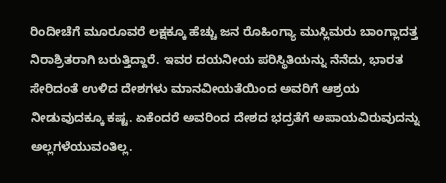ರಿಂದೀಚೆಗೆ ಮೂರೂವರೆ ಲಕ್ಷಕ್ಕೂ ಹೆಚ್ಚು ಜನ ರೊಹಿಂಗ್ಯಾ ಮುಸ್ಲಿಮರು ಬಾಂಗ್ಲಾದತ್ತ ನಿರಾಶ್ರಿತರಾಗಿ ಬರುತ್ತಿದ್ದಾರೆ. ಇವರ ದಯನೀಯ ಪರಿಸ್ಥಿತಿಯನ್ನು ನೆನೆದು, ಭಾರತ ಸೇರಿದಂತೆ ಉಳಿದ ದೇಶಗಳು ಮಾನವೀಯತೆಯಿಂದ ಅವರಿಗೆ ಆಶ್ರಯ ನೀಡುವುದಕ್ಕೂ ಕಷ್ಟ. ಏಕೆಂದರೆ ಅವರಿಂದ ದೇಶದ ಭದ್ರತೆಗೆ ಅಪಾಯವಿರುವುದನ್ನು ಅಲ್ಲಗಳೆಯುವಂತಿಲ್ಲ.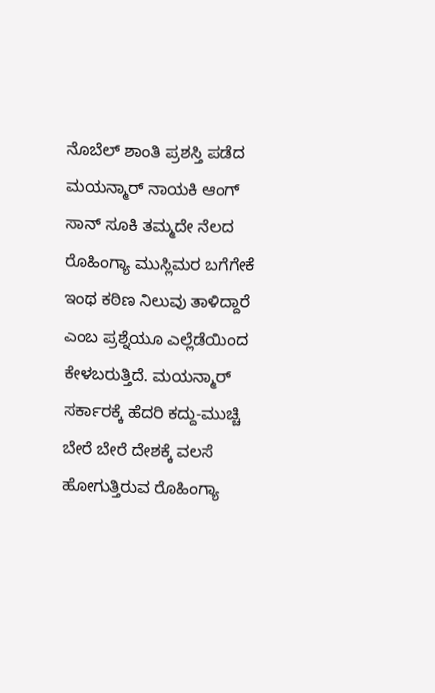ನೊಬೆಲ್ ಶಾಂತಿ ಪ್ರಶಸ್ತಿ ಪಡೆದ ಮಯನ್ಮಾರ್ ನಾಯಕಿ ಆಂಗ್ ಸಾನ್ ಸೂಕಿ ತಮ್ಮದೇ ನೆಲದ ರೊಹಿಂಗ್ಯಾ ಮುಸ್ಲಿಮರ ಬಗೆಗೇಕೆ ಇಂಥ ಕಠಿಣ ನಿಲುವು ತಾಳಿದ್ದಾರೆ ಎಂಬ ಪ್ರಶ್ನೆಯೂ ಎಲ್ಲೆಡೆಯಿಂದ ಕೇಳಬರುತ್ತಿದೆ. ಮಯನ್ಮಾರ್ ಸರ್ಕಾರಕ್ಕೆ ಹೆದರಿ ಕದ್ದು-ಮುಚ್ಚಿ ಬೇರೆ ಬೇರೆ ದೇಶಕ್ಕೆ ವಲಸೆ ಹೋಗುತ್ತಿರುವ ರೊಹಿಂಗ್ಯಾ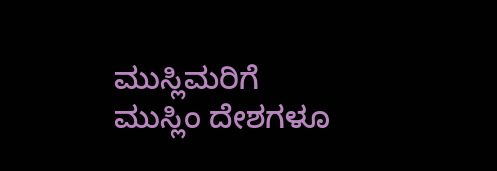ಮುಸ್ಲಿಮರಿಗೆ ಮುಸ್ಲಿಂ ದೇಶಗಳೂ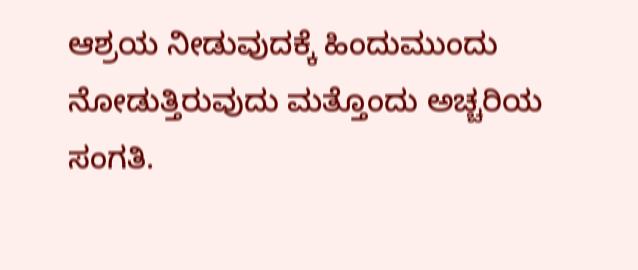ಆಶ್ರಯ ನೀಡುವುದಕ್ಕೆ ಹಿಂದುಮುಂದು ನೋಡುತ್ತಿರುವುದು ಮತ್ತೊಂದು ಅಚ್ಚರಿಯ ಸಂಗತಿ.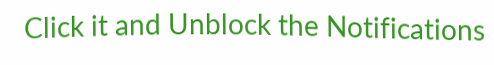Click it and Unblock the Notifications